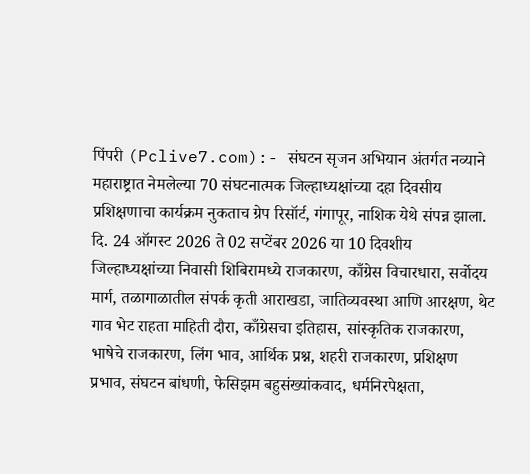पिंपरी (Pclive7.com):- संघटन सृजन अभियान अंतर्गत नव्याने महाराष्ट्रात नेमलेल्या 70 संघटनात्मक जिल्हाध्यक्षांच्या दहा दिवसीय प्रशिक्षणाचा कार्यक्रम नुकताच ग्रेप रिसॉर्ट, गंगापूर, नाशिक येथे संपन्न झाला. दि. 24 ऑगस्ट 2026 ते 02 सप्टेंबर 2026 या 10 दिवशीय जिल्हाध्यक्षांच्या निवासी शिबिरामध्ये राजकारण, काँग्रेस विचारधारा, सर्वोदय मार्ग, तळागाळातील संपर्क कृती आराखडा, जातिव्यवस्था आणि आरक्षण, थेट गाव भेट राहता माहिती दौरा, काँग्रेसचा इतिहास, सांस्कृतिक राजकारण, भाषेचे राजकारण, लिंग भाव, आर्थिक प्रश्न, शहरी राजकारण, प्रशिक्षण प्रभाव, संघटन बांधणी, फेसिझम बहुसंख्यांकवाद, धर्मनिरपेक्षता,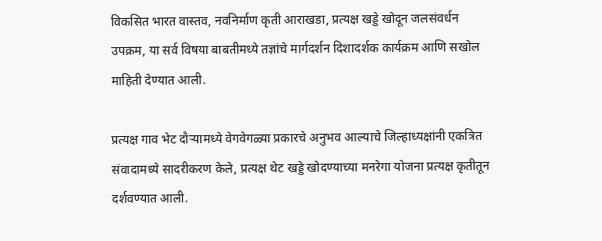विकसित भारत वास्तव, नवनिर्माण कृती आराखडा, प्रत्यक्ष खड्डे खोदून जलसंवर्धन उपक्रम, या सर्व विषया बाबतीमध्ये तज्ञांचे मार्गदर्शन दिशादर्शक कार्यक्रम आणि सखोल माहिती देण्यात आली.

प्रत्यक्ष गाव भेट दौऱ्यामध्ये वेगवेगळ्या प्रकारचे अनुभव आल्याचे जिल्हाध्यक्षांनी एकत्रित संवादामध्ये सादरीकरण केले, प्रत्यक्ष थेट खड्डे खोदण्याच्या मनरेगा योजना प्रत्यक्ष कृतीतून दर्शवण्यात आली.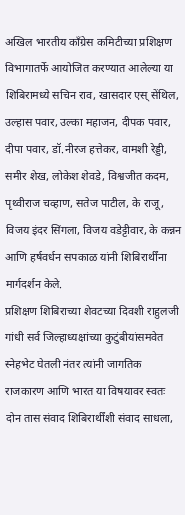अखिल भारतीय काँग्रेस कमिटीच्या प्रशिक्षण विभागातर्फे आयोजित करण्यात आलेल्या या शिबिरामध्ये सचिन राव, खासदार एस् सेंथिल, उल्हास पवार, उल्का महाजन, दीपक पवार, दीपा पवार, डॉ.नीरज हत्तेकर, वामशी रेड्डी, समीर शेख, लोकेश शेवडे, विश्वजीत कदम, पृथ्वीराज चव्हाण, सतेज पाटील, के राजू, विजय इंदर सिंगला, विजय वडेट्टीवार, के कन्नन आणि हर्षवर्धन सपकाळ यांनी शिबिरार्थींना मार्गदर्शन केले.
प्रशिक्षण शिबिराच्या शेवटच्या दिवशी राहुलजी गांधी सर्व जिल्हाध्यक्षांच्या कुटुंबीयांसमवेत स्नेहभेट घेतली नंतर त्यांनी जागतिक राजकारण आणि भारत या विषयावर स्वतः दोन तास संवाद शिबिरार्थींशी संवाद साधला,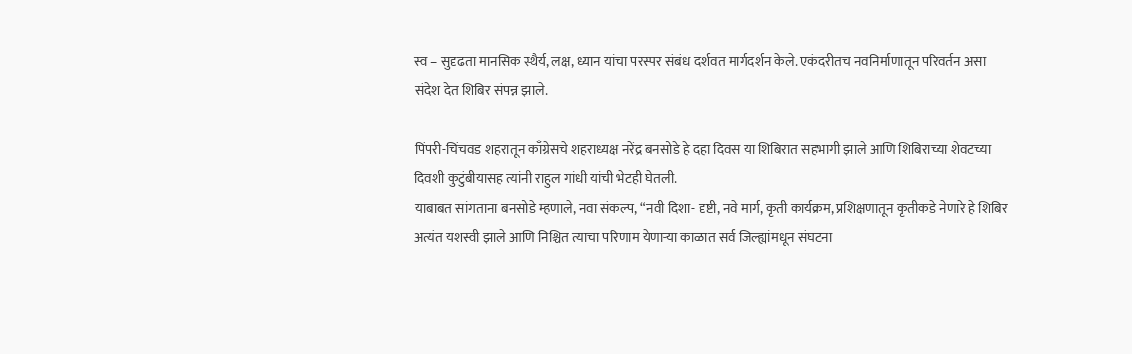स्व – सुदृढता मानसिक स्थैर्य, लक्ष, ध्यान यांचा परस्पर संबंध दर्शवत मार्गदर्शन केले. एकंदरीतच नवनिर्माणातून परिवर्तन असा संदेश देत शिबिर संपन्न झाले.

पिंपरी-चिंचवड शहरातून काँग्रेसचे शहराध्यक्ष नरेंद्र बनसोडे हे दहा दिवस या शिबिरात सहभागी झाले आणि शिबिराच्या शेवटच्या दिवशी कुटुंबीयासह त्यांनी राहुल गांधी यांची भेटही घेतली.
याबाबत सांगताना बनसोडे म्हणाले, नवा संकल्प, “नवी दिशा- दृष्टी, नवे मार्ग, कृती कार्यक्रम, प्रशिक्षणातून कृतीकडे नेणारे हे शिबिर अत्यंत यशस्वी झाले आणि निश्चित त्याचा परिणाम येणाऱ्या काळात सर्व जिल्ह्यांमधून संघटना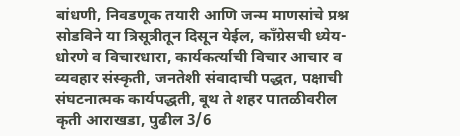बांधणी, निवडणूक तयारी आणि जन्म माणसांचे प्रश्न सोडविने या त्रिसूत्रीतून दिसून येईल, काँग्रेसची ध्येय-धोरणे व विचारधारा, कार्यकर्त्याची विचार आचार व व्यवहार संस्कृती, जनतेशी संवादाची पद्धत, पक्षाची संघटनात्मक कार्यपद्धती, बूथ ते शहर पातळीवरील कृती आराखडा, पुढील 3/6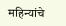महिन्यांचे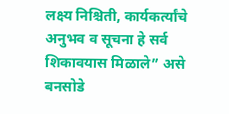लक्ष्य निश्चिती, कार्यकर्त्यांचे अनुभव व सूचना हे सर्व शिकावयास मिळाले” असे बनसोडे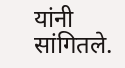यांनी सांगितले.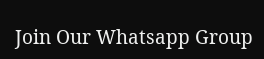Join Our Whatsapp Group